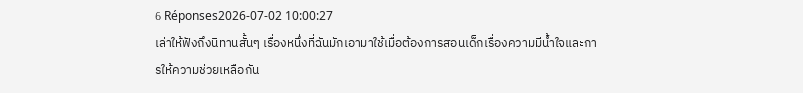6 Réponses2026-07-02 10:00:27
เล่าให้ฟังถึงนิทานสั้นๆ เรื่องหนึ่งที่ฉันมักเอามาใช้เมื่อต้องการสอนเด็กเรื่องความมีน้ำใจและการให้ความช่วยเหลือกัน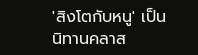'สิงโตกับหนู' เป็นนิทานคลาส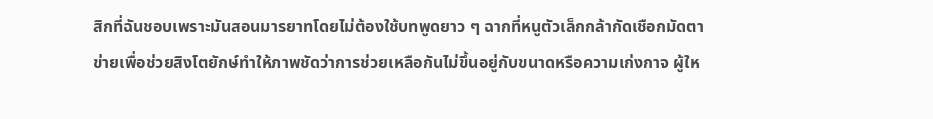สิกที่ฉันชอบเพราะมันสอนมารยาทโดยไม่ต้องใช้บทพูดยาว ๆ ฉากที่หนูตัวเล็กกล้ากัดเชือกมัดตาข่ายเพื่อช่วยสิงโตยักษ์ทำให้ภาพชัดว่าการช่วยเหลือกันไม่ขึ้นอยู่กับขนาดหรือความเก่งกาจ ผู้ให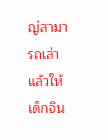ญ่สามารถเล่าแล้วให้เด็กจิน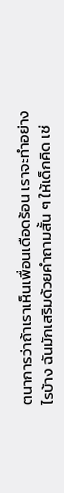ตนาการว่าถ้าเราเห็นเพื่อนเดือดร้อน เราจะทำอย่างไรบ้าง ฉันมักเสริมด้วยคำถามสั้น ๆ ให้เด็กคิด เช่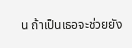น ถ้าเป็นเธอจะช่วยยัง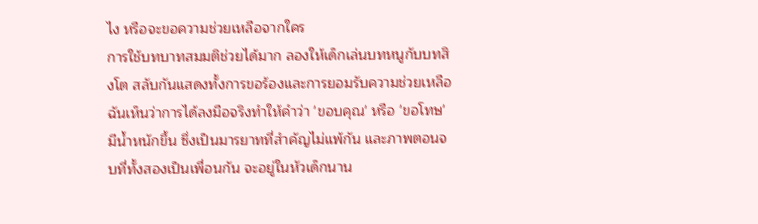ไง หรือจะขอความช่วยเหลือจากใคร
การใช้บทบาทสมมติช่วยได้มาก ลองให้เด็กเล่นบทหนูกับบทสิงโต สลับกันแสดงทั้งการขอร้องและการยอมรับความช่วยเหลือ ฉันเห็นว่าการได้ลงมือจริงทำให้คำว่า 'ขอบคุณ' หรือ 'ขอโทษ' มีน้ำหนักขึ้น ซึ่งเป็นมารยาทที่สำคัญไม่แพ้กัน และภาพตอนจบที่ทั้งสองเป็นเพื่อนกัน จะอยู่ในหัวเด็กนาน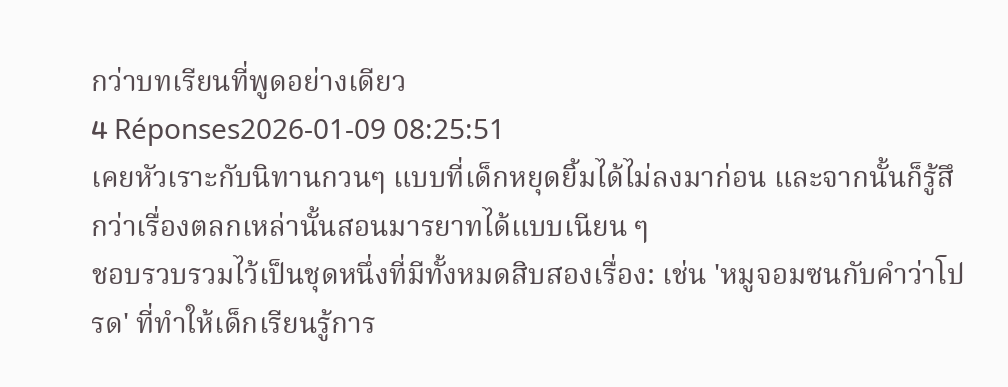กว่าบทเรียนที่พูดอย่างเดียว
4 Réponses2026-01-09 08:25:51
เคยหัวเราะกับนิทานกวนๆ แบบที่เด็กหยุดยิ้มได้ไม่ลงมาก่อน และจากนั้นก็รู้สึกว่าเรื่องตลกเหล่านั้นสอนมารยาทได้แบบเนียน ๆ
ชอบรวบรวมไว้เป็นชุดหนึ่งที่มีทั้งหมดสิบสองเรื่อง: เช่น 'หมูจอมซนกับคำว่าโปรด' ที่ทำให้เด็กเรียนรู้การ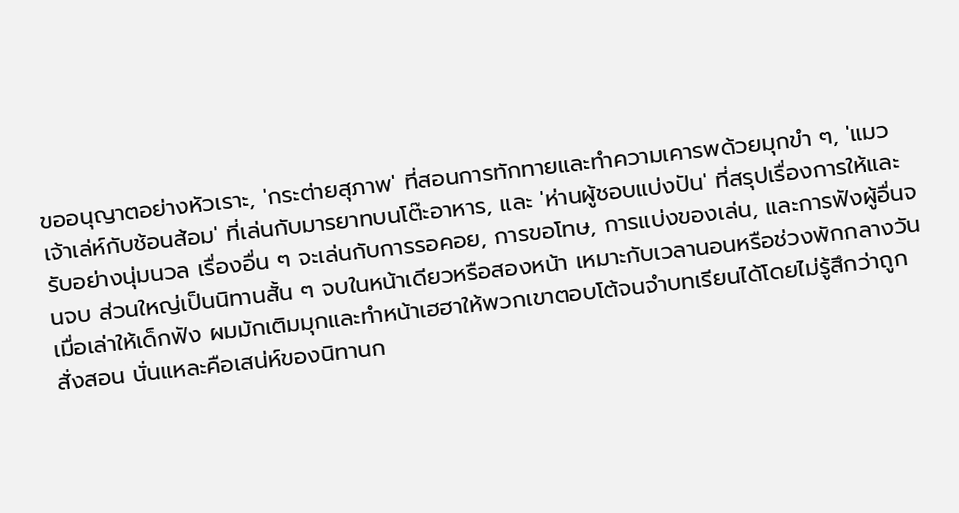ขออนุญาตอย่างหัวเราะ, 'กระต่ายสุภาพ' ที่สอนการทักทายและทำความเคารพด้วยมุกขำ ๆ, 'แมวเจ้าเล่ห์กับช้อนส้อม' ที่เล่นกับมารยาทบนโต๊ะอาหาร, และ 'ห่านผู้ชอบแบ่งปัน' ที่สรุปเรื่องการให้และรับอย่างนุ่มนวล เรื่องอื่น ๆ จะเล่นกับการรอคอย, การขอโทษ, การแบ่งของเล่น, และการฟังผู้อื่นจนจบ ส่วนใหญ่เป็นนิทานสั้น ๆ จบในหน้าเดียวหรือสองหน้า เหมาะกับเวลานอนหรือช่วงพักกลางวัน
เมื่อเล่าให้เด็กฟัง ผมมักเติมมุกและทำหน้าเฮฮาให้พวกเขาตอบโต้จนจำบทเรียนได้โดยไม่รู้สึกว่าถูกสั่งสอน นั่นแหละคือเสน่ห์ของนิทานก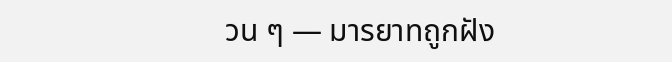วน ๆ — มารยาทถูกฝัง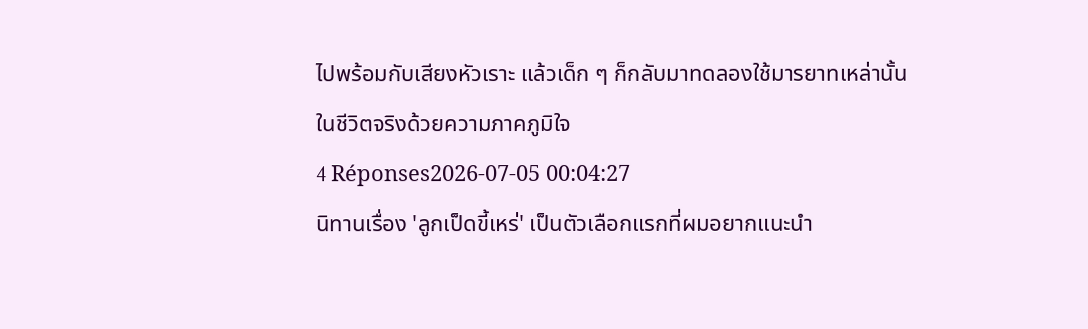ไปพร้อมกับเสียงหัวเราะ แล้วเด็ก ๆ ก็กลับมาทดลองใช้มารยาทเหล่านั้นในชีวิตจริงด้วยความภาคภูมิใจ
4 Réponses2026-07-05 00:04:27
นิทานเรื่อง 'ลูกเป็ดขี้เหร่' เป็นตัวเลือกแรกที่ผมอยากแนะนำ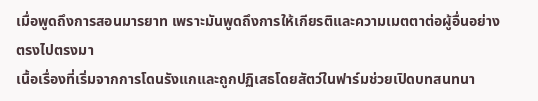เมื่อพูดถึงการสอนมารยาท เพราะมันพูดถึงการให้เกียรติและความเมตตาต่อผู้อื่นอย่างตรงไปตรงมา
เนื้อเรื่องที่เริ่มจากการโดนรังแกและถูกปฏิเสธโดยสัตว์ในฟาร์มช่วยเปิดบทสนทนา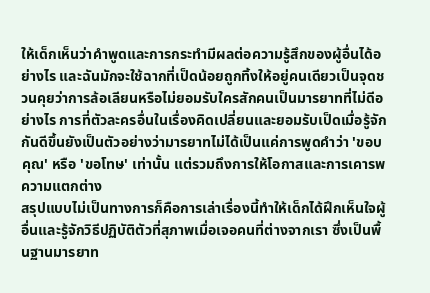ให้เด็กเห็นว่าคำพูดและการกระทำมีผลต่อความรู้สึกของผู้อื่นได้อย่างไร และฉันมักจะใช้ฉากที่เป็ดน้อยถูกทิ้งให้อยู่คนเดียวเป็นจุดชวนคุยว่าการล้อเลียนหรือไม่ยอมรับใครสักคนเป็นมารยาทที่ไม่ดีอย่างไร การที่ตัวละครอื่นในเรื่องคิดเปลี่ยนและยอมรับเป็ดเมื่อรู้จักกันดีขึ้นยังเป็นตัวอย่างว่ามารยาทไม่ได้เป็นแค่การพูดคำว่า 'ขอบคุณ' หรือ 'ขอโทษ' เท่านั้น แต่รวมถึงการให้โอกาสและการเคารพความแตกต่าง
สรุปแบบไม่เป็นทางการก็คือการเล่าเรื่องนี้ทำให้เด็กได้ฝึกเห็นใจผู้อื่นและรู้จักวิธีปฏิบัติตัวที่สุภาพเมื่อเจอคนที่ต่างจากเรา ซึ่งเป็นพื้นฐานมารยาท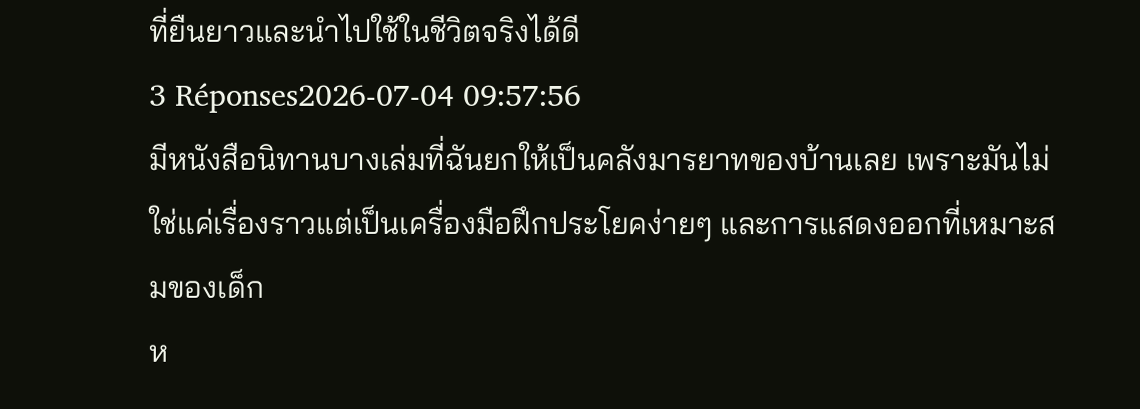ที่ยืนยาวและนำไปใช้ในชีวิตจริงได้ดี
3 Réponses2026-07-04 09:57:56
มีหนังสือนิทานบางเล่มที่ฉันยกให้เป็นคลังมารยาทของบ้านเลย เพราะมันไม่ใช่แค่เรื่องราวแต่เป็นเครื่องมือฝึกประโยคง่ายๆ และการแสดงออกที่เหมาะสมของเด็ก
ห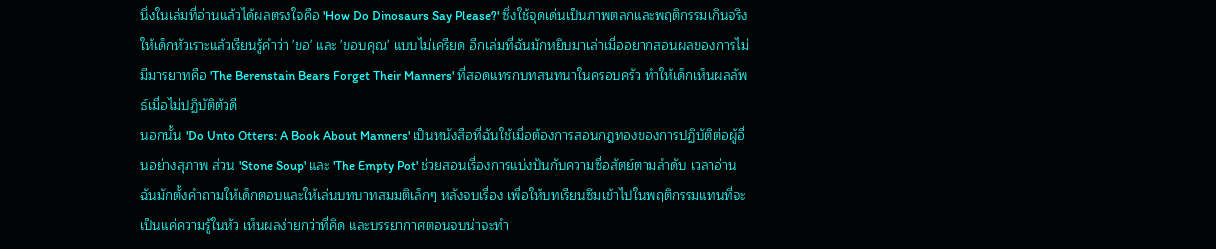นึ่งในเล่มที่อ่านแล้วได้ผลตรงใจคือ 'How Do Dinosaurs Say Please?' ซึ่งใช้จุดเด่นเป็นภาพตลกและพฤติกรรมเกินจริงให้เด็กหัวเราะแล้วเรียนรู้คำว่า 'ขอ' และ 'ขอบคุณ' แบบไม่เครียด อีกเล่มที่ฉันมักหยิบมาเล่าเมื่ออยากสอนผลของการไม่มีมารยาทคือ 'The Berenstain Bears Forget Their Manners' ที่สอดแทรกบทสนทนาในครอบครัว ทำให้เด็กเห็นผลลัพธ์เมื่อไม่ปฏิบัติตัวดี
นอกนั้น 'Do Unto Otters: A Book About Manners' เป็นหนังสือที่ฉันใช้เมื่อต้องการสอนกฎทองของการปฏิบัติต่อผู้อื่นอย่างสุภาพ ส่วน 'Stone Soup' และ 'The Empty Pot' ช่วยสอนเรื่องการแบ่งปันกับความซื่อสัตย์ตามลำดับ เวลาอ่านฉันมักตั้งคำถามให้เด็กตอบและให้เล่นบทบาทสมมติเล็กๆ หลังจบเรื่อง เพื่อให้บทเรียนซึมเข้าไปในพฤติกรรมแทนที่จะเป็นแค่ความรู้ในหัว เห็นผลง่ายกว่าที่คิด และบรรยากาศตอนจบน่าจะทำ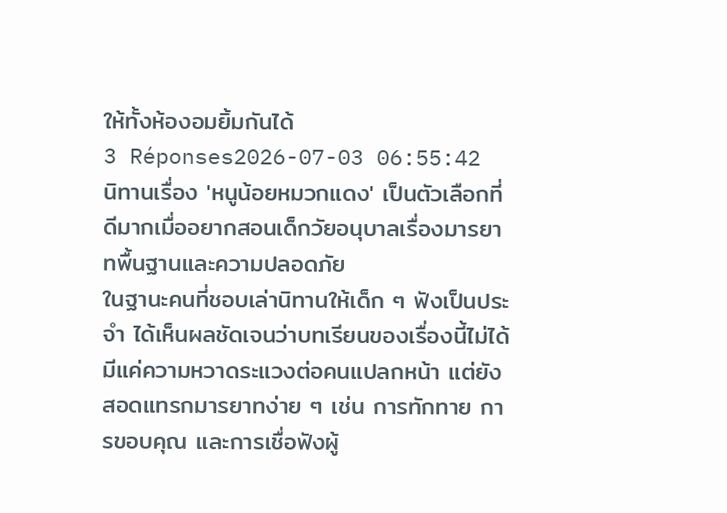ให้ทั้งห้องอมยิ้มกันได้
3 Réponses2026-07-03 06:55:42
นิทานเรื่อง 'หนูน้อยหมวกแดง' เป็นตัวเลือกที่ดีมากเมื่ออยากสอนเด็กวัยอนุบาลเรื่องมารยาทพื้นฐานและความปลอดภัย
ในฐานะคนที่ชอบเล่านิทานให้เด็ก ๆ ฟังเป็นประจำ ได้เห็นผลชัดเจนว่าบทเรียนของเรื่องนี้ไม่ได้มีแค่ความหวาดระแวงต่อคนแปลกหน้า แต่ยังสอดแทรกมารยาทง่าย ๆ เช่น การทักทาย การขอบคุณ และการเชื่อฟังผู้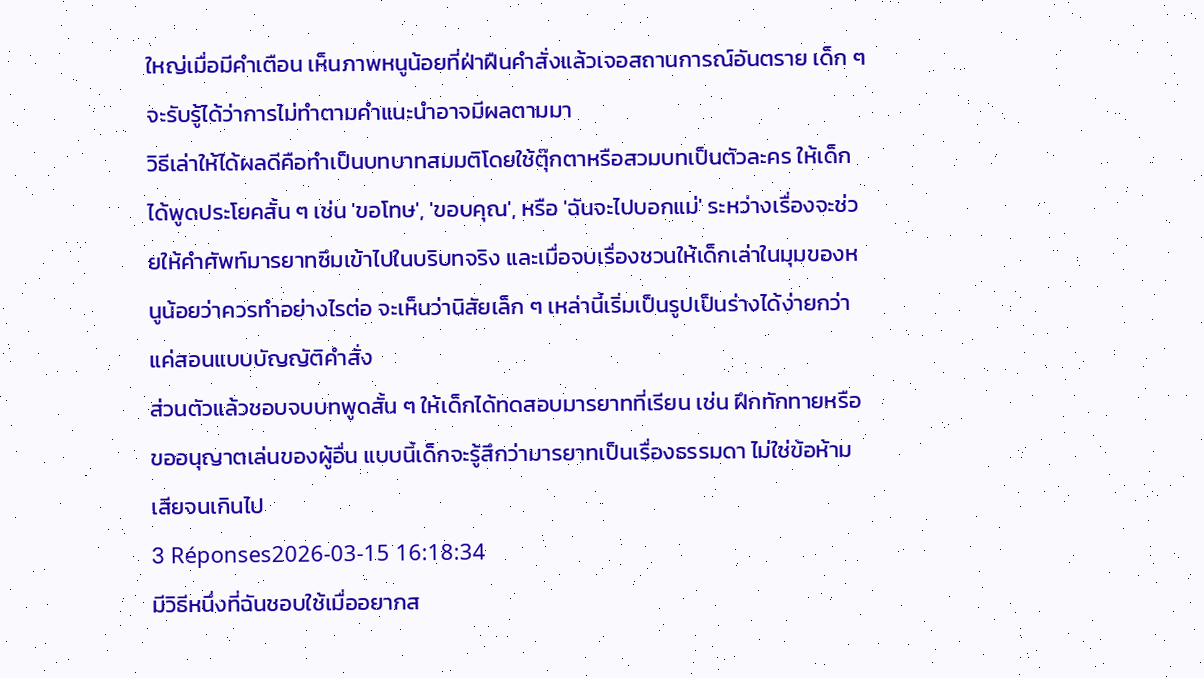ใหญ่เมื่อมีคำเตือน เห็นภาพหนูน้อยที่ฝ่าฝืนคำสั่งแล้วเจอสถานการณ์อันตราย เด็ก ๆ จะรับรู้ได้ว่าการไม่ทำตามคำแนะนำอาจมีผลตามมา
วิธีเล่าให้ได้ผลดีคือทำเป็นบทบาทสมมติโดยใช้ตุ๊กตาหรือสวมบทเป็นตัวละคร ให้เด็กได้พูดประโยคสั้น ๆ เช่น 'ขอโทษ', 'ขอบคุณ', หรือ 'ฉันจะไปบอกแม่' ระหว่างเรื่องจะช่วยให้คำศัพท์มารยาทซึมเข้าไปในบริบทจริง และเมื่อจบเรื่องชวนให้เด็กเล่าในมุมของหนูน้อยว่าควรทำอย่างไรต่อ จะเห็นว่านิสัยเล็ก ๆ เหล่านี้เริ่มเป็นรูปเป็นร่างได้ง่ายกว่าแค่สอนแบบบัญญัติคำสั่ง
ส่วนตัวแล้วชอบจบบทพูดสั้น ๆ ให้เด็กได้ทดสอบมารยาทที่เรียน เช่น ฝึกทักทายหรือขออนุญาตเล่นของผู้อื่น แบบนี้เด็กจะรู้สึกว่ามารยาทเป็นเรื่องธรรมดา ไม่ใช่ข้อห้ามเสียจนเกินไป
3 Réponses2026-03-15 16:18:34
มีวิธีหนึ่งที่ฉันชอบใช้เมื่ออยากส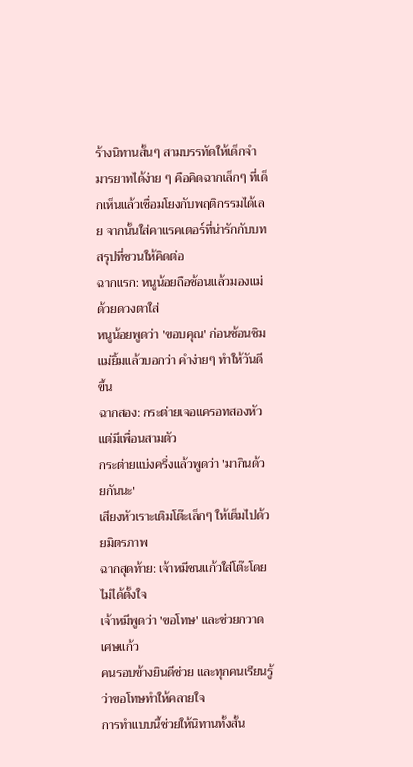ร้างนิทานสั้นๆ สามบรรทัดให้เด็กจำมารยาทได้ง่าย ๆ คือคิดฉากเล็กๆ ที่เด็กเห็นแล้วเชื่อมโยงกับพฤติกรรมได้เลย จากนั้นใส่คาแรคเตอร์ที่น่ารักกับบทสรุปที่ชวนให้คิดต่อ
ฉากแรก: หนูน้อยถือช้อนแล้วมองแม่ด้วยดวงตาใส่
หนูน้อยพูดว่า 'ขอบคุณ' ก่อนช้อนชิม
แม่ยิ้มแล้วบอกว่า คำง่ายๆ ทำให้วันดีขึ้น
ฉากสอง: กระต่ายเจอแครอทสองหัวแต่มีเพื่อนสามตัว
กระต่ายแบ่งครึ่งแล้วพูดว่า 'มากินด้วยกันนะ'
เสียงหัวเราะเติมโต๊ะเล็กๆ ให้เต็มไปด้วยมิตรภาพ
ฉากสุดท้าย: เจ้าหมีชนแก้วใส่โต๊ะโดยไม่ได้ตั้งใจ
เจ้าหมีพูดว่า 'ขอโทษ' และช่วยกวาดเศษแก้ว
คนรอบข้างยินดีช่วย และทุกคนเรียนรู้ว่าขอโทษทำให้คลายใจ
การทำแบบนี้ช่วยให้นิทานทั้งสั้น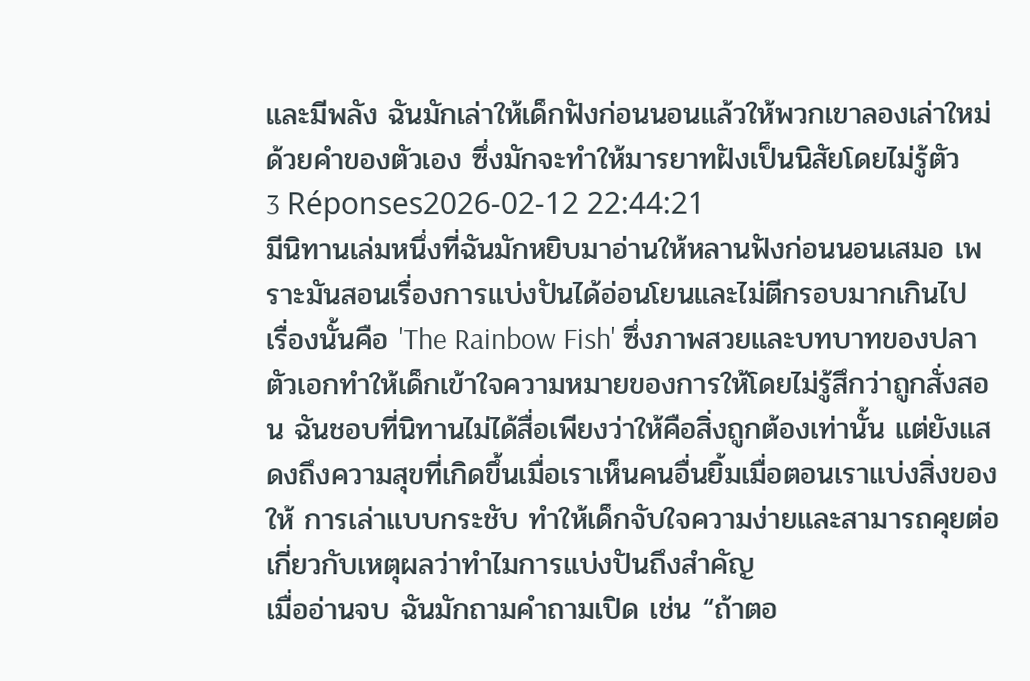และมีพลัง ฉันมักเล่าให้เด็กฟังก่อนนอนแล้วให้พวกเขาลองเล่าใหม่ด้วยคำของตัวเอง ซึ่งมักจะทำให้มารยาทฝังเป็นนิสัยโดยไม่รู้ตัว
3 Réponses2026-02-12 22:44:21
มีนิทานเล่มหนึ่งที่ฉันมักหยิบมาอ่านให้หลานฟังก่อนนอนเสมอ เพราะมันสอนเรื่องการแบ่งปันได้อ่อนโยนและไม่ตีกรอบมากเกินไป
เรื่องนั้นคือ 'The Rainbow Fish' ซึ่งภาพสวยและบทบาทของปลาตัวเอกทำให้เด็กเข้าใจความหมายของการให้โดยไม่รู้สึกว่าถูกสั่งสอน ฉันชอบที่นิทานไม่ได้สื่อเพียงว่าให้คือสิ่งถูกต้องเท่านั้น แต่ยังแสดงถึงความสุขที่เกิดขึ้นเมื่อเราเห็นคนอื่นยิ้มเมื่อตอนเราแบ่งสิ่งของให้ การเล่าแบบกระชับ ทำให้เด็กจับใจความง่ายและสามารถคุยต่อเกี่ยวกับเหตุผลว่าทำไมการแบ่งปันถึงสำคัญ
เมื่ออ่านจบ ฉันมักถามคำถามเปิด เช่น “ถ้าตอ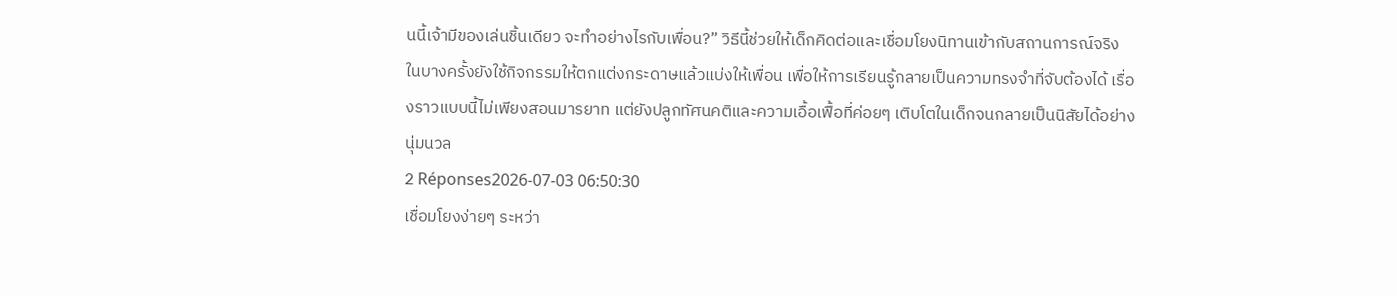นนี้เจ้ามีของเล่นชิ้นเดียว จะทำอย่างไรกับเพื่อน?” วิธีนี้ช่วยให้เด็กคิดต่อและเชื่อมโยงนิทานเข้ากับสถานการณ์จริง ในบางครั้งยังใช้กิจกรรมให้ตกแต่งกระดาษแล้วแบ่งให้เพื่อน เพื่อให้การเรียนรู้กลายเป็นความทรงจำที่จับต้องได้ เรื่องราวแบบนี้ไม่เพียงสอนมารยาท แต่ยังปลูกทัศนคติและความเอื้อเฟื้อที่ค่อยๆ เติบโตในเด็กจนกลายเป็นนิสัยได้อย่างนุ่มนวล
2 Réponses2026-07-03 06:50:30
เชื่อมโยงง่ายๆ ระหว่า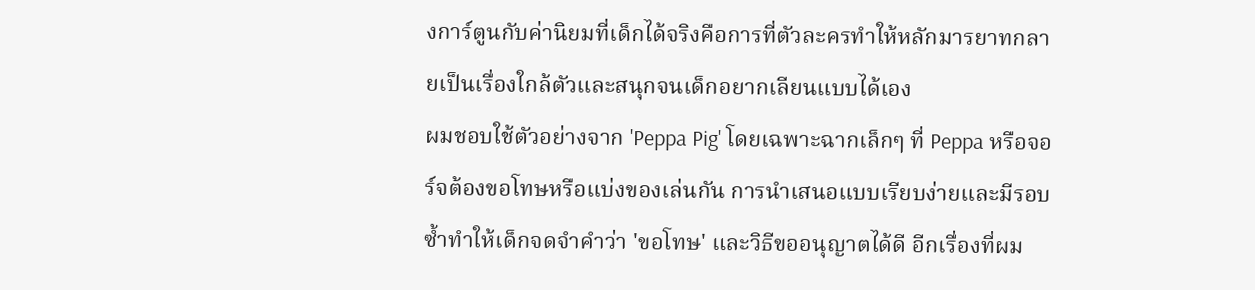งการ์ตูนกับค่านิยมที่เด็กได้จริงคือการที่ตัวละครทำให้หลักมารยาทกลายเป็นเรื่องใกล้ตัวและสนุกจนเด็กอยากเลียนแบบได้เอง
ผมชอบใช้ตัวอย่างจาก 'Peppa Pig' โดยเฉพาะฉากเล็กๆ ที่ Peppa หรือจอร์จต้องขอโทษหรือแบ่งของเล่นกัน การนำเสนอแบบเรียบง่ายและมีรอบซ้ำทำให้เด็กจดจำคำว่า 'ขอโทษ' และวิธีขออนุญาตได้ดี อีกเรื่องที่ผม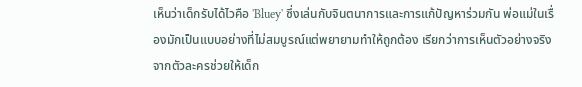เห็นว่าเด็กรับได้ไวคือ 'Bluey' ซึ่งเล่นกับจินตนาการและการแก้ปัญหาร่วมกัน พ่อแม่ในเรื่องมักเป็นแบบอย่างที่ไม่สมบูรณ์แต่พยายามทำให้ถูกต้อง เรียกว่าการเห็นตัวอย่างจริงจากตัวละครช่วยให้เด็ก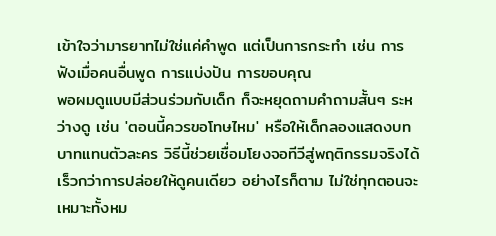เข้าใจว่ามารยาทไม่ใช่แค่คำพูด แต่เป็นการกระทำ เช่น การฟังเมื่อคนอื่นพูด การแบ่งปัน การขอบคุณ
พอผมดูแบบมีส่วนร่วมกับเด็ก ก็จะหยุดถามคำถามสั้นๆ ระหว่างดู เช่น 'ตอนนี้ควรขอโทษไหม' หรือให้เด็กลองแสดงบทบาทแทนตัวละคร วิธีนี้ช่วยเชื่อมโยงจอทีวีสู่พฤติกรรมจริงได้เร็วกว่าการปล่อยให้ดูคนเดียว อย่างไรก็ตาม ไม่ใช่ทุกตอนจะเหมาะทั้งหม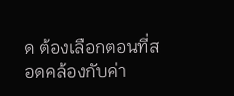ด ต้องเลือกตอนที่สอดคล้องกับค่า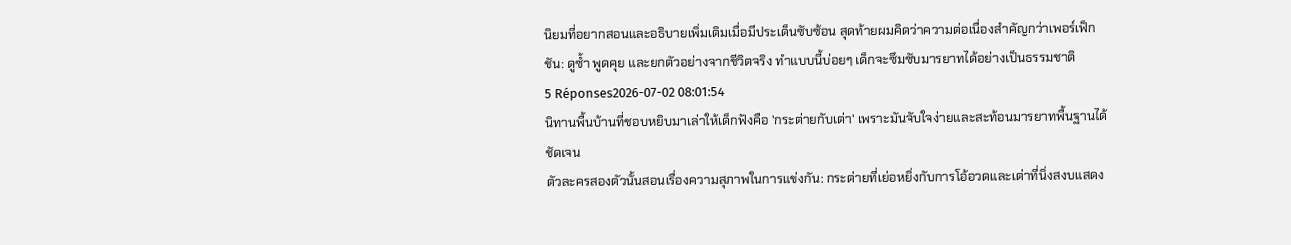นิยมที่อยากสอนและอธิบายเพิ่มเติมเมื่อมีประเด็นซับซ้อน สุดท้ายผมคิดว่าความต่อเนื่องสำคัญกว่าเพอร์เฟ็กชัน: ดูซ้ำ พูดคุย และยกตัวอย่างจากชีวิตจริง ทำแบบนี้บ่อยๆ เด็กจะซึมซับมารยาทได้อย่างเป็นธรรมชาติ
5 Réponses2026-07-02 08:01:54
นิทานพื้นบ้านที่ชอบหยิบมาเล่าให้เด็กฟังคือ 'กระต่ายกับเต่า' เพราะมันจับใจง่ายและสะท้อนมารยาทพื้นฐานได้ชัดเจน
ตัวละครสองตัวนั้นสอนเรื่องความสุภาพในการแข่งกัน: กระต่ายที่เย่อหยิ่งกับการโอ้อวดและเต่าที่นิ่งสงบแสดง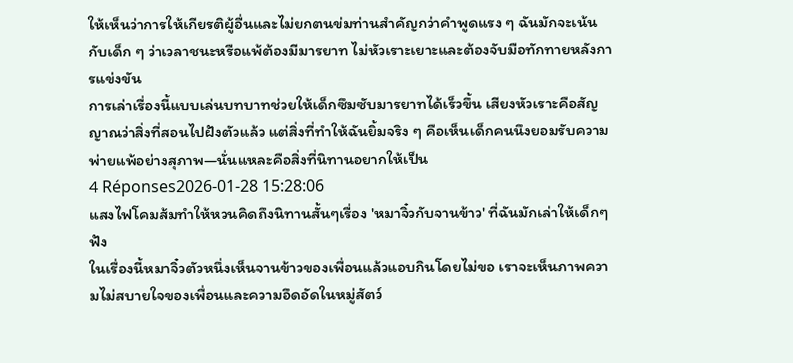ให้เห็นว่าการให้เกียรติผู้อื่นและไม่ยกตนข่มท่านสำคัญกว่าคำพูดแรง ๆ ฉันมักจะเน้นกับเด็ก ๆ ว่าเวลาชนะหรือแพ้ต้องมีมารยาท ไม่หัวเราะเยาะและต้องจับมือทักทายหลังการแข่งขัน
การเล่าเรื่องนี้แบบเล่นบทบาทช่วยให้เด็กซึมซับมารยาทได้เร็วขึ้น เสียงหัวเราะคือสัญญาณว่าสิ่งที่สอนไปฝังตัวแล้ว แต่สิ่งที่ทำให้ฉันยิ้มจริง ๆ คือเห็นเด็กคนนึงยอมรับความพ่ายแพ้อย่างสุภาพ—นั่นแหละคือสิ่งที่นิทานอยากให้เป็น
4 Réponses2026-01-28 15:28:06
แสงไฟโคมส้มทำให้หวนคิดถึงนิทานสั้นๆเรื่อง 'หมาจิ๋วกับจานข้าว' ที่ฉันมักเล่าให้เด็กๆฟัง
ในเรื่องนี้หมาจิ๋วตัวหนึ่งเห็นจานข้าวของเพื่อนแล้วแอบกินโดยไม่ขอ เราจะเห็นภาพความไม่สบายใจของเพื่อนและความอึดอัดในหมู่สัตว์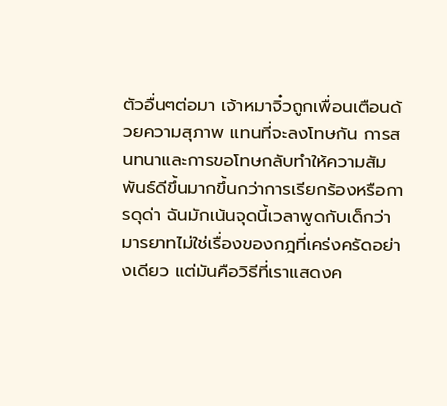ตัวอื่นๆต่อมา เจ้าหมาจิ๋วถูกเพื่อนเตือนด้วยความสุภาพ แทนที่จะลงโทษกัน การสนทนาและการขอโทษกลับทำให้ความสัมพันธ์ดีขึ้นมากขึ้นกว่าการเรียกร้องหรือการดุด่า ฉันมักเน้นจุดนี้เวลาพูดกับเด็กว่า มารยาทไม่ใช่เรื่องของกฎที่เคร่งครัดอย่างเดียว แต่มันคือวิธีที่เราแสดงค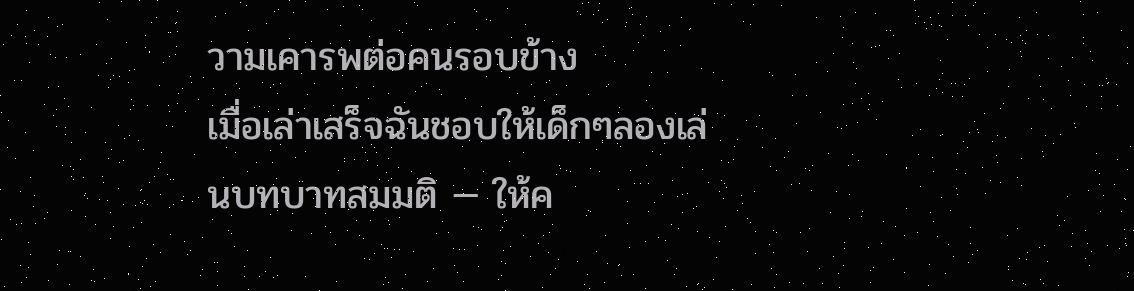วามเคารพต่อคนรอบข้าง
เมื่อเล่าเสร็จฉันชอบให้เด็กๆลองเล่นบทบาทสมมติ — ให้ค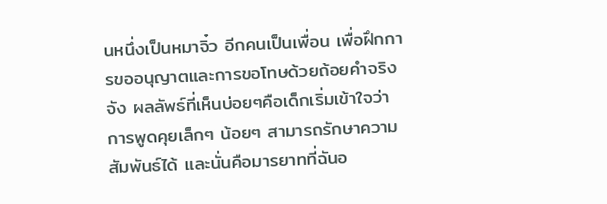นหนึ่งเป็นหมาจิ๋ว อีกคนเป็นเพื่อน เพื่อฝึกการขออนุญาตและการขอโทษด้วยถ้อยคำจริงจัง ผลลัพธ์ที่เห็นบ่อยๆคือเด็กเริ่มเข้าใจว่าการพูดคุยเล็กๆ น้อยๆ สามารถรักษาความสัมพันธ์ได้ และนั่นคือมารยาทที่ฉันอ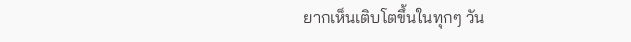ยากเห็นเติบโตขึ้นในทุกๆ วัน